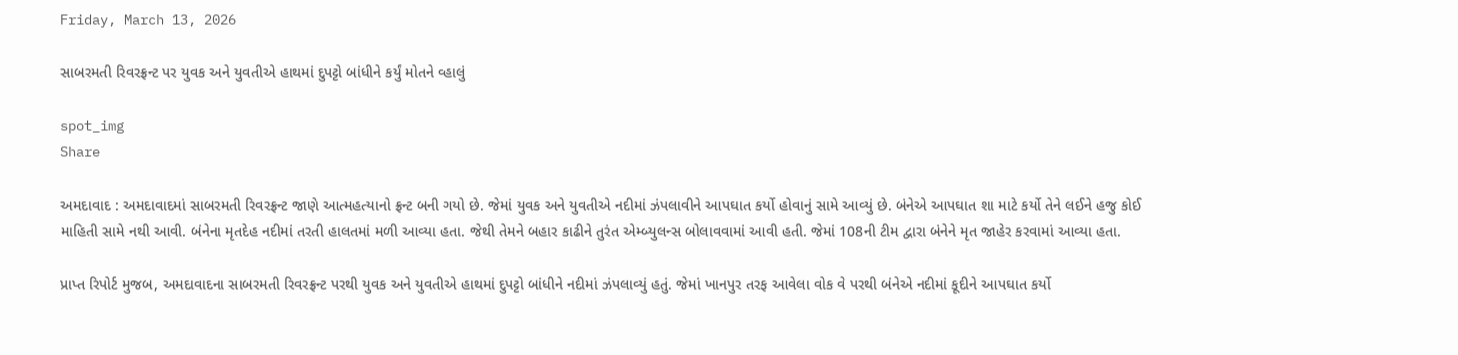Friday, March 13, 2026

સાબરમતી રિવરફ્રન્ટ પર યુવક અને યુવતીએ હાથમાં દુપટ્ટો બાંધીને કર્યું મોતને વ્હાલું

spot_img
Share

અમદાવાદ : અમદાવાદમાં સાબરમતી રિવરફ્રન્ટ જાણે આત્મહત્યાનો ફ્રન્ટ બની ગયો છે. જેમાં યુવક અને યુવતીએ નદીમાં ઝંપલાવીને આપઘાત કર્યો હોવાનું સામે આવ્યું છે. બંનેએ આપઘાત શા માટે કર્યો તેને લઈને હજુ કોઈ માહિતી સામે નથી આવી. બંનેના મૃતદેહ નદીમાં તરતી હાલતમાં મળી આવ્યા હતા. જેથી તેમને બહાર કાઢીને તુરંત એમ્બ્યુલન્સ બોલાવવામાં આવી હતી. જેમાં 108ની ટીમ દ્વારા બંનેને મૃત જાહેર કરવામાં આવ્યા હતા.

પ્રાપ્ત રિપોર્ટ મુજબ, અમદાવાદના સાબરમતી રિવરફ્રન્ટ પરથી યુવક અને યુવતીએ હાથમાં દુપટ્ટો બાંધીને નદીમાં ઝંપલાવ્યું હતું. જેમાં ખાનપુર તરફ આવેલા વોક વે પરથી બંનેએ નદીમાં કૂદીને આપઘાત કર્યો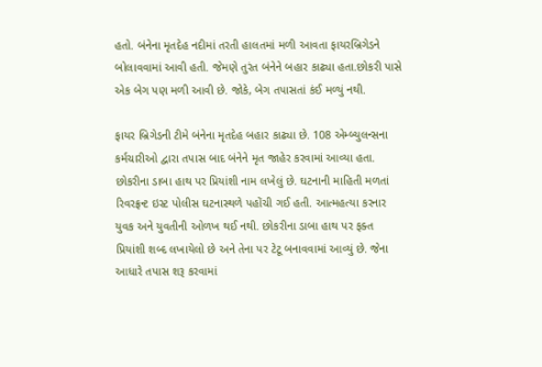હતો. બંનેના મૃતદેહ નદીમાં તરતી હાલતમાં મળી આવતા ફાયરબ્રિગેડને બોલાવવામાં આવી હતી. જેમણે તુરંત બંનેને બહાર કાઢ્યા હતા.છોકરી પાસે એક બેગ પણ મળી આવી છે. જોકે, બેગ તપાસતાં કંઈ મળ્યું નથી.

ફાયર બ્રિગેડની ટીમે બંનેના મૃતદેહ બહાર કાઢ્યા છે. 108 એમ્બ્યુલન્સના કર્મચારીઓ દ્વારા તપાસ બાદ બંનેને મૃત જાહેર કરવામાં આવ્યા હતા. છોકરીના ડાબા હાથ પર પ્રિયાંશી નામ લખેલું છે. ઘટનાની માહિતી મળતાં રિવરફ્રન્ટ ઇસ્ટ પોલીસ ઘટનાસ્થળે પહોંચી ગઈ હતી. આત્મહત્યા કરનાર યુવક અને યુવતીની ઓળખ થઈ નથી. છોકરીના ડાબા હાથ પર ફક્ત પ્રિયાંશી શબ્દ લખાયેલો છે અને તેના પર ટેટૂ બનાવવામાં આવ્યું છે. જેના આધારે તપાસ શરૂ કરવામાં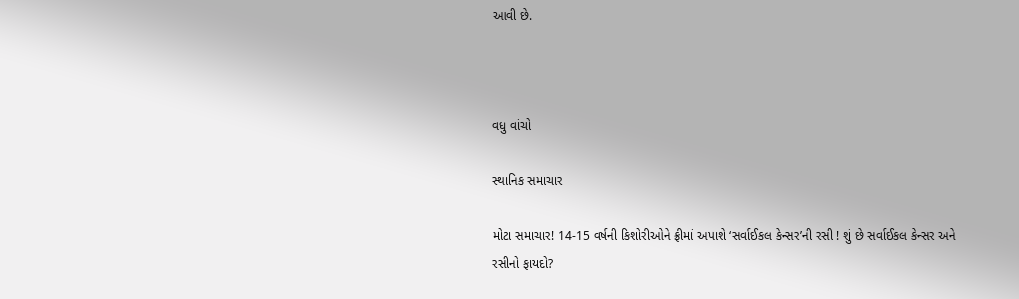આવી છે.



વધુ વાંચો

સ્થાનિક સમાચાર

મોટા સમાચાર! 14-15 વર્ષની કિશોરીઓને ફ્રીમાં અપાશે ‘સર્વાઈકલ કેન્સર’ની રસી ! શું છે સર્વાઈકલ કેન્સર અને રસીનો ફાયદો?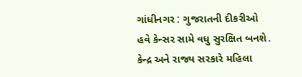ગાંધીનગર : ગુજરાતની દીકરીઓ હવે કેન્સર સામે વધુ સુરક્ષિત બનશે. કેન્દ્ર અને રાજ્ય સરકારે મહિલા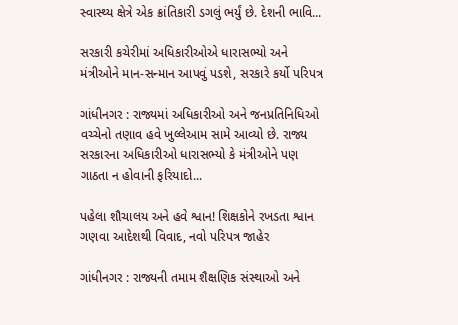સ્વાસ્થ્ય ક્ષેત્રે એક ક્રાંતિકારી ડગલું ભર્યું છે. દેશની ભાવિ...

સરકારી કચેરીમાં અધિકારીઓએ ધારાસભ્યો અને મંત્રીઓને માન-સન્માન આપવું પડશે, સરકારે કર્યો પરિપત્ર

ગાંધીનગર : રાજ્યમાં અધિકારીઓ અને જનપ્રતિનિધિઓ વચ્ચેનો તણાવ હવે ખુલ્લેઆમ સામે આવ્યો છે. રાજ્ય સરકારના અધિકારીઓ ધારાસભ્યો કે મંત્રીઓને પણ ગાઠતા ન હોવાની ફરિયાદો...

પહેલા શૌચાલય અને હવે શ્વાન! શિક્ષકોને રખડતા શ્વાન ગણવા આદેશથી વિવાદ, નવો પરિપત્ર જાહેર

ગાંધીનગર : રાજ્યની તમામ શૈક્ષણિક સંસ્થાઓ અને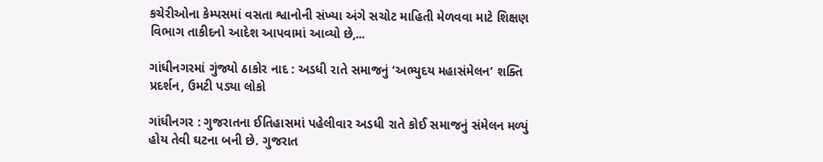કચેરીઓના કેમ્પસમાં વસતા શ્વાનોની સંખ્યા અંગે સચોટ માહિતી મેળવવા માટે શિક્ષણ વિભાગ તાકીદનો આદેશ આપવામાં આવ્યો છે,...

ગાંધીનગરમાં ગુંજ્યો ઠાકોર નાદ : અડધી રાતે સમાજનું ‘અભ્યુદય મહાસંમેલન’ શક્તિ પ્રદર્શન, ઉમટી પડ્યા લોકો

ગાંધીનગર : ગુજરાતના ઈતિહાસમાં પહેલીવાર અડધી રાતે કોઈ સમાજનું સંમેલન મળ્યું હોય તેવી ઘટના બની છે. ગુજરાત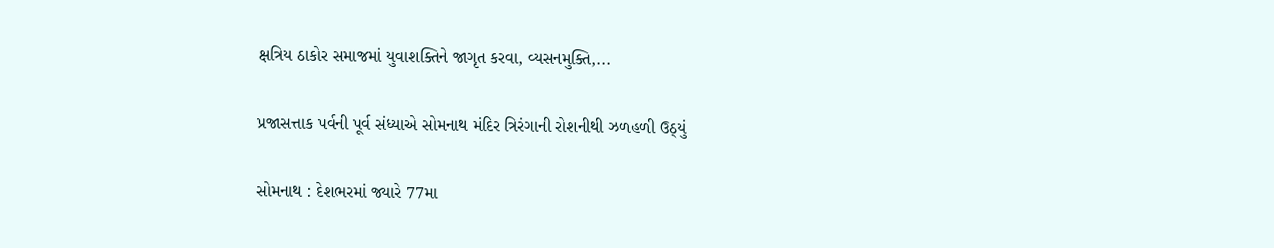ક્ષત્રિય ઠાકોર સમાજમાં યુવાશક્તિને જાગૃત કરવા, વ્યસનમુક્તિ,...

પ્રજાસત્તાક પર્વની પૂર્વ સંધ્યાએ સોમનાથ મંદિર ત્રિરંગાની રોશનીથી ઝળહળી ઉઠ્યું

સોમનાથ : દેશભરમાં જ્યારે 77મા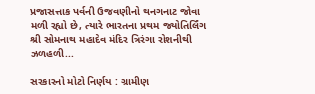પ્રજાસત્તાક પર્વની ઉજવણીનો થનગનાટ જોવા મળી રહ્યો છે, ત્યારે ભારતના પ્રથમ જ્યોતિર્લિંગ શ્રી સોમનાથ મહાદેવ મંદિર ત્રિરંગા રોશનીથી ઝળહળી...

સરકારનો મોટો નિર્ણય : ગ્રામીણ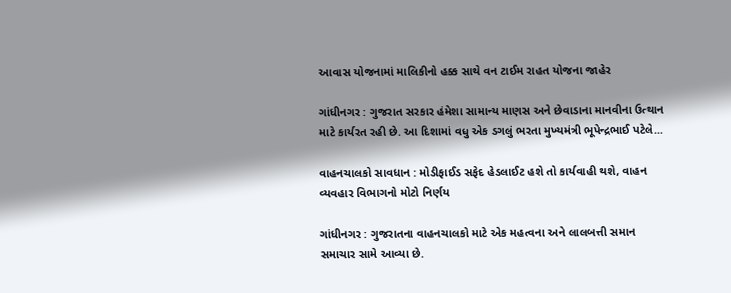આવાસ યોજનામાં માલિકીનો હક્ક સાથે વન ટાઈમ રાહત યોજના જાહેર

ગાંધીનગર : ગુજરાત સરકાર હંમેશા સામાન્ય માણસ અને છેવાડાના માનવીના ઉત્થાન માટે કાર્યરત રહી છે. આ દિશામાં વધુ એક ડગલું ભરતા મુખ્યમંત્રી ભૂપેન્દ્રભાઈ પટેલે...

વાહનચાલકો સાવધાન : મોડીફાઈડ સફેદ હેડલાઈટ હશે તો કાર્યવાહી થશે, વાહન વ્યવહાર વિભાગનો મોટો નિર્ણય

ગાંધીનગર : ગુજરાતના વાહનચાલકો માટે એક મહત્વના અને લાલબત્તી સમાન સમાચાર સામે આવ્યા છે.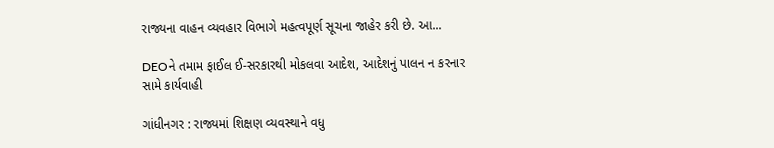રાજ્યના વાહન વ્યવહાર વિભાગે મહત્વપૂર્ણ સૂચના જાહેર કરી છે. આ...

DEOને તમામ ફાઈલ ઈ-સરકારથી મોકલવા આદેશ, આદેશનું પાલન ન કરનાર સામે કાર્યવાહી

ગાંધીનગર : રાજ્યમાં શિક્ષણ વ્યવસ્થાને વધુ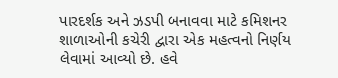પારદર્શક અને ઝડપી બનાવવા માટે કમિશનર શાળાઓની કચેરી દ્વારા એક મહત્વનો નિર્ણય લેવામાં આવ્યો છે. હવે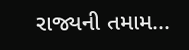રાજ્યની તમામ...